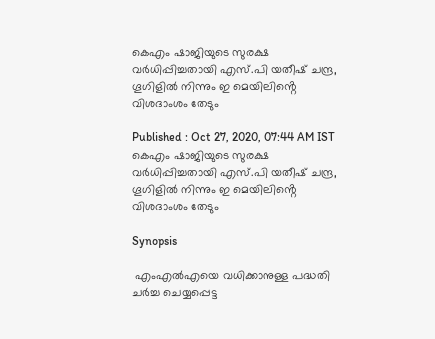കെഎം ഷാജിയുടെ സുരക്ഷ വർധിപ്പിച്ചതായി എസ്.പി യതീഷ് ചന്ദ്ര, ഗൂഗിളിൽ നിന്നും ഇ മെയിലിൻ്റെ വിശദാംശം തേടും

Published : Oct 27, 2020, 07:44 AM IST
കെഎം ഷാജിയുടെ സുരക്ഷ വർധിപ്പിച്ചതായി എസ്.പി യതീഷ് ചന്ദ്ര, ഗൂഗിളിൽ നിന്നും ഇ മെയിലിൻ്റെ വിശദാംശം തേടും

Synopsis

 എംഎൽഎയെ വധിക്കാനുള്ള പദ്ധതി ചർച്ച ചെയ്യപ്പെട്ട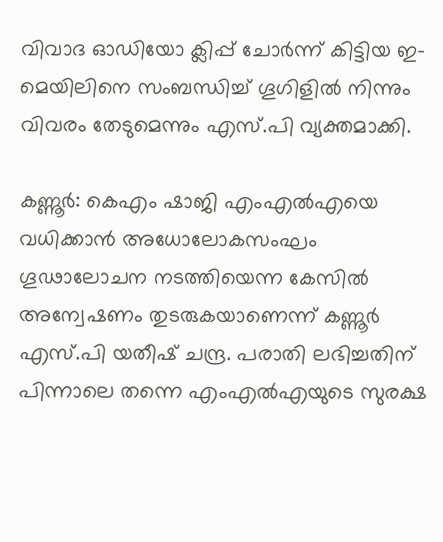വിവാദ ഓഡിയോ ക്ലിപ്പ് ചോർന്ന് കിട്ടിയ ഇ-മെയിലിനെ സംബന്ധിച്ച് ഗൂഗിളിൽ നിന്നും വിവരം തേടുമെന്നും എസ്.പി വ്യക്തമാക്കി.

കണ്ണൂ‍ർ: കെഎം ഷാജി എംഎൽഎയെ വധിക്കാൻ അധോലോകസംഘം ഗൂഢാലോചന നടത്തിയെന്ന കേസിൽ അന്വേഷണം തുടരുകയാണെന്ന് കണ്ണൂർ എസ്.പി യതീഷ് ചന്ദ്ര. പരാതി ലഭിച്ചതിന് പിന്നാലെ തന്നെ എംഎൽഎയുടെ സുരക്ഷ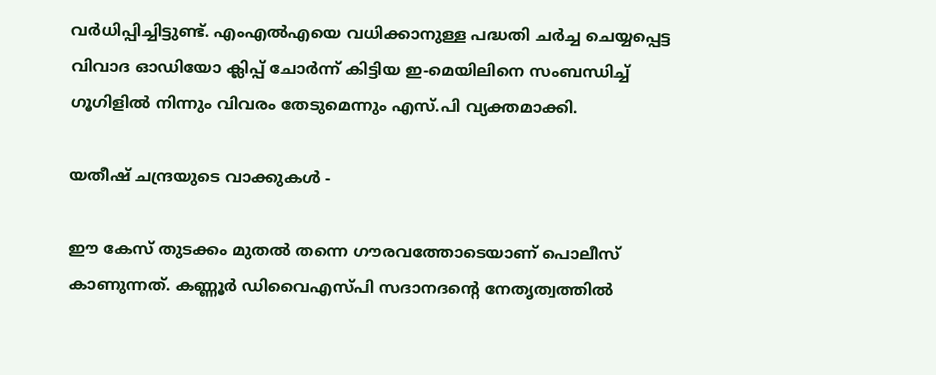വർധിപ്പിച്ചിട്ടുണ്ട്. എംഎൽഎയെ വധിക്കാനുള്ള പദ്ധതി ചർച്ച ചെയ്യപ്പെട്ട വിവാദ ഓഡിയോ ക്ലിപ്പ് ചോർന്ന് കിട്ടിയ ഇ-മെയിലിനെ സംബന്ധിച്ച് ഗൂഗിളിൽ നിന്നും വിവരം തേടുമെന്നും എസ്.പി വ്യക്തമാക്കി.

യതീഷ് ചന്ദ്രയുടെ വാക്കുകൾ -

ഈ കേസ് തുടക്കം മുതൽ തന്നെ ഗൗരവത്തോടെയാണ് പൊലീസ് കാണുന്നത്. കണ്ണൂ‍ർ ഡിവൈഎസ്പി സദാനദൻ്റെ നേതൃത്വത്തിൽ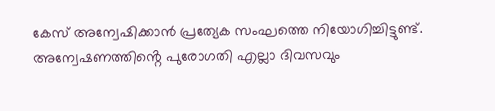കേസ് അന്വേഷിക്കാൻ പ്രത്യേക സംഘത്തെ നിയോഗിച്ചിട്ടുണ്ട്. അന്വേഷണത്തിൻ്റെ പുരോഗതി എല്ലാ ദിവസവും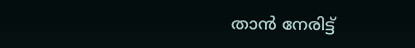താൻ നേരിട്ട്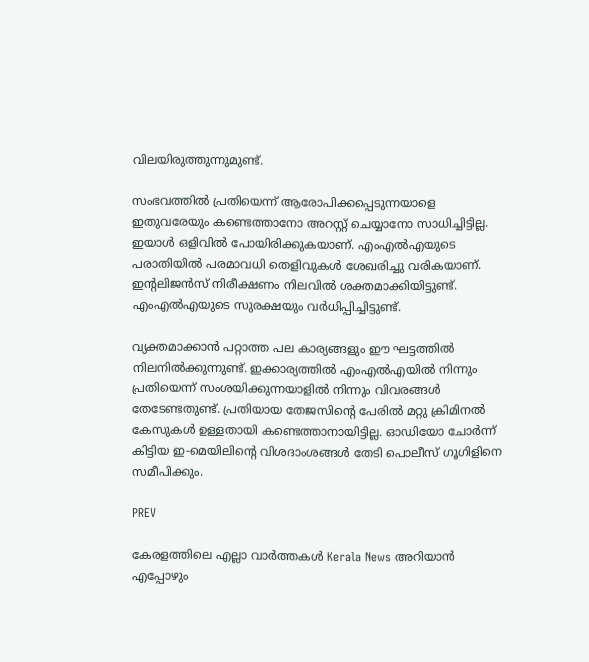വിലയിരുത്തുന്നുമുണ്ട്.

സംഭവത്തിൽ പ്രതിയെന്ന് ആരോപിക്കപ്പെടുന്നയാളെ ഇതുവരേയും കണ്ടെത്താനോ അറസ്റ്റ് ചെയ്യാനോ സാധിച്ചിട്ടില്ല. ഇയാൾ ഒളിവിൽ പോയിരിക്കുകയാണ്. എംഎൽഎയുടെ പരാതിയിൽ പരമാവധി തെളിവുകൾ ശേഖരിച്ചു വരികയാണ്. ഇൻ്റലിജൻസ് നിരീക്ഷണം നിലവിൽ ശക്തമാക്കിയിട്ടുണ്ട്. എംഎൽഎയുടെ സുരക്ഷയും വ‍ർധിപ്പിച്ചിട്ടുണ്ട്.

വ്യക്തമാക്കാൻ പറ്റാത്ത പല കാര്യങ്ങളും ഈ ഘട്ടത്തിൽ നിലനിൽക്കുന്നുണ്ട്. ഇക്കാര്യത്തിൽ എംഎൽഎയിൽ നിന്നും പ്രതിയെന്ന് സംശയിക്കുന്നയാളിൽ നിന്നും വിവരങ്ങൾ തേടേണ്ടതുണ്ട്. പ്രതിയായ തേജസിൻ്റെ പേരിൽ മറ്റു ക്രിമിനൽ കേസുകൾ ഉള്ളതായി കണ്ടെത്താനായിട്ടില്ല. ഓഡിയോ ചോ‍ർന്ന് കിട്ടിയ ഇ-മെയിലിൻ്റെ വിശദാംശങ്ങൾ തേടി പൊലീസ് ഗൂഗിളിനെ സമീപിക്കും.

PREV

കേരളത്തിലെ എല്ലാ വാർത്തകൾ Kerala News അറിയാൻ  എപ്പോഴും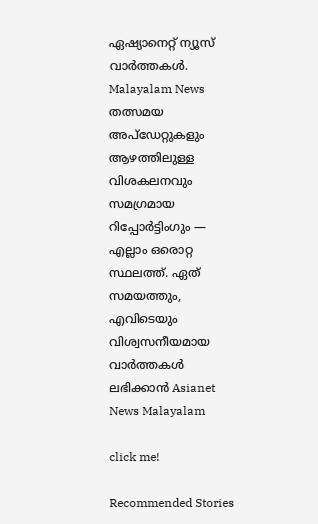ഏഷ്യാനെറ്റ് ന്യൂസ് വാർത്തകൾ.  Malayalam News   തത്സമയ അപ്‌ഡേറ്റുകളും ആഴത്തിലുള്ള വിശകലനവും സമഗ്രമായ റിപ്പോർട്ടിംഗും — എല്ലാം ഒരൊറ്റ സ്ഥലത്ത്. ഏത് സമയത്തും, എവിടെയും വിശ്വസനീയമായ വാർത്തകൾ ലഭിക്കാൻ Asianet News Malayalam

click me!

Recommended Stories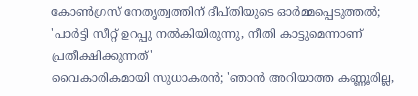കോണ്‍ഗ്രസ് നേതൃത്വത്തിന് ദീപ്തിയുടെ ഓര്‍മ്മപ്പെടുത്തൽ; 'പാര്‍ട്ടി സീറ്റ് ഉറപ്പു നൽകിയിരുന്നു, നീതി കാട്ടുമെന്നാണ് പ്രതീക്ഷിക്കുന്നത്'
വൈകാരികമായി സുധാകരൻ; 'ഞാൻ അറിയാത്ത കണ്ണൂരില്ല,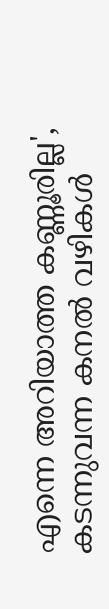എന്നെ അറിയാത്ത കണ്ണൂരില്ല', കടന്നുവന്ന കനൽ വഴികൾ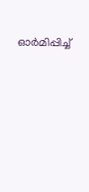ഓർമിപ്പിച്ച്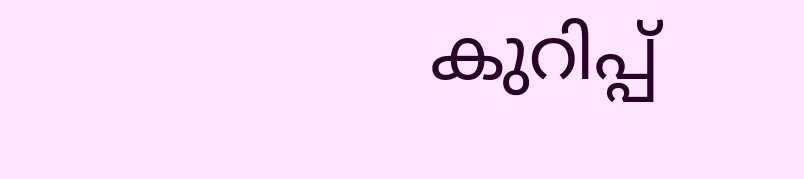കുറിപ്പ്